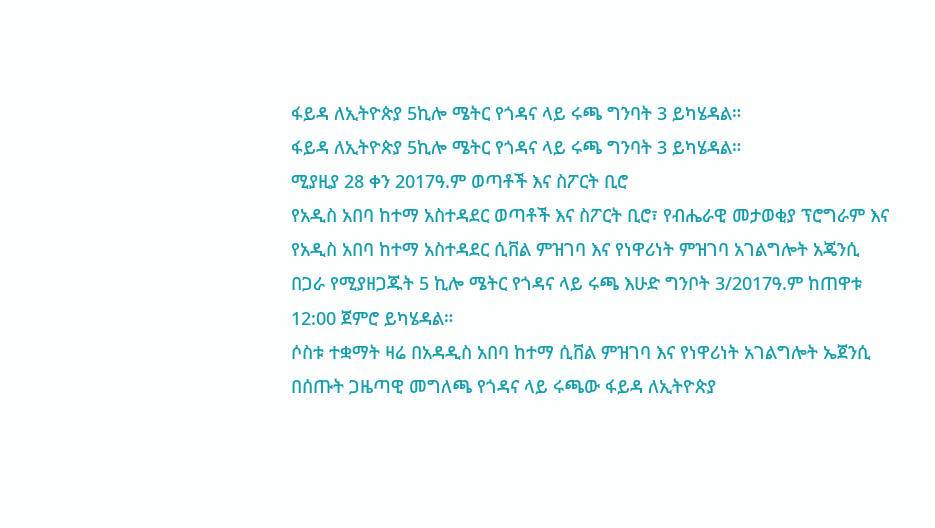ፋይዳ ለኢትዮጵያ 5ኪሎ ሜትር የጎዳና ላይ ሩጫ ግንባት 3 ይካሄዳል።
ፋይዳ ለኢትዮጵያ 5ኪሎ ሜትር የጎዳና ላይ ሩጫ ግንባት 3 ይካሄዳል።
ሚያዚያ 28 ቀን 2017ዓ.ም ወጣቶች እና ስፖርት ቢሮ
የአዲስ አበባ ከተማ አስተዳደር ወጣቶች እና ስፖርት ቢሮ፣ የብሔራዊ መታወቂያ ፕሮግራም እና የአዲስ አበባ ከተማ አስተዳደር ሲቨል ምዝገባ እና የነዋሪነት ምዝገባ አገልግሎት አጄንሲ በጋራ የሚያዘጋጁት 5 ኪሎ ሜትር የጎዳና ላይ ሩጫ እሁድ ግንቦት 3/2017ዓ.ም ከጠዋቱ 12:00 ጀምሮ ይካሄዳል።
ሶስቱ ተቋማት ዛሬ በአዳዲስ አበባ ከተማ ሲቨል ምዝገባ እና የነዋሪነት አገልግሎት ኤጀንሲ በሰጡት ጋዜጣዊ መግለጫ የጎዳና ላይ ሩጫው ፋይዳ ለኢትዮጵያ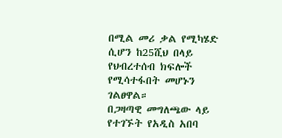በሚል መሪ ቃል የሚካሄድ ሲሆን ከ25ሺህ በላይ የህብረተሰብ ክፍሎች የሚሳተፋበት መሆኑን ገልፀዋል።
በጋዛጣዊ መግለጫው ላይ የተገኙት የአዲስ አበባ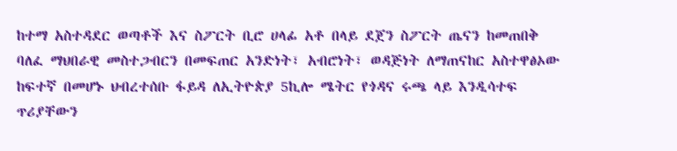ከተማ አስተዳደር ወጣቶች እና ስፖርት ቢሮ ሀላፊ አቶ በላይ ደጀን ስፖርት ጤናን ከመጠበቅ ባለፈ ማህበራዊ መስተጋብርን በመፍጠር አንድነት፣ አብሮነት፣ ወዳጅነት ለማጠናከር አስተዋፅኦው ከፍተኛ በመሆኑ ህብረተሰቡ ፋይዳ ለኢትዮጵያ 5ኪሎ ሜትር የጎዳና ሩጫ ላይ እንዲሳተፍ ጥሪያቸውን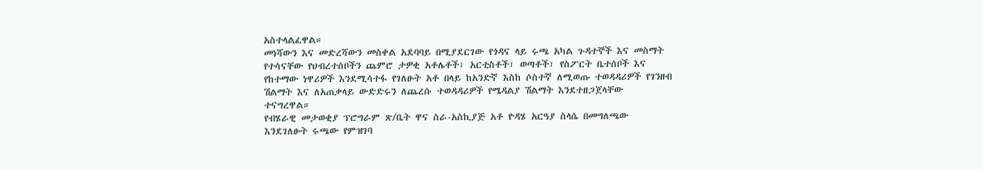አስተላልፈዋል።
መነሻውን እና መድረሻውን መስቀል አደባባይ በሚያደርገው የጎዳና ላይ ሩጫ አካል ጉዳተኞች እና መስማት የተሳናቸው የህብረተሰቦችን ጨምሮ ታዎቂ አቶሌቶች፣ አርቲስቶች፣ ወጣቶች፣ የስፖርት ቤተሰቦች እና የከተማው ነዋሪዎች እንደሚሳተፋ የገለፁት አቶ በላይ ከአንድኛ እስከ ሶስተኛ ለሚወጡ ተወዳዳሪዎች የገንዘብ ሽልማት እና ለአጠቃላይ ውድድሩን ለጨረሱ ተወዳዳሪዎች የሜዳልያ ሽልማት እንደተዘጋጀላቸው ተናግረዋል።
የብሄራዊ መታወቂያ ፕሮግራም ጽ/ቤት ዋና ስራ-አስኪያጅ አቶ ዮዳሄ አርዓያ ስላሴ በመግለጫው እንደገለፁት ሩጫው የምዝገባ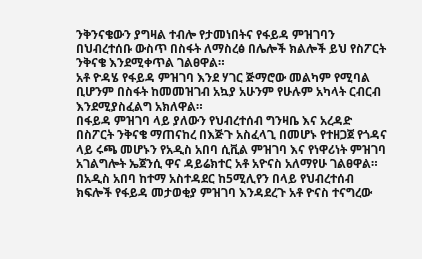ንቅንናቄውን ያግዛል ተብሎ የታመነበትና የፋይዳ ምዝገባን በህብረተሰቡ ውስጥ በስፋት ለማስረፅ በሌሎች ክልሎች ይህ የስፖርት ንቅናቄ እንደሚቀጥል ገልፀዋል።
አቶ ዮዳሄ የፋይዳ ምዝገባ እንደ ሃገር ጅማሮው መልካም የሚባል ቢሆንም በስፋት ከመመዝገብ አኳያ አሁንም የሁሉም አካላት ርብርብ እንደሚያስፈልግ አክለዋል።
በፋይዳ ምዝገባ ላይ ያለውን የህብረተሰብ ግንዛቤ እና አረዳድ በስፖርት ንቅናቄ ማጠናከረ በእጅጉ አስፈላጊ በመሆኑ የተዘጋጀ የጎዳና ላይ ሩጫ መሆኑን የአዲስ አበባ ሲቪል ምዝገባ እና የነዋሪነት ምዝገባ አገልግሎት ኤጀንሲ ዋና ዳይሬክተር አቶ አዮናስ አለማየሁ ገልፀዋል።
በአዲስ አበባ ከተማ አስተዳደር ከ5ሚሊየን በላይ የህብረተሰብ ክፍሎች የፋይዳ መታወቂያ ምዝገባ እንዳደረጉ አቶ ዮናስ ተናግረው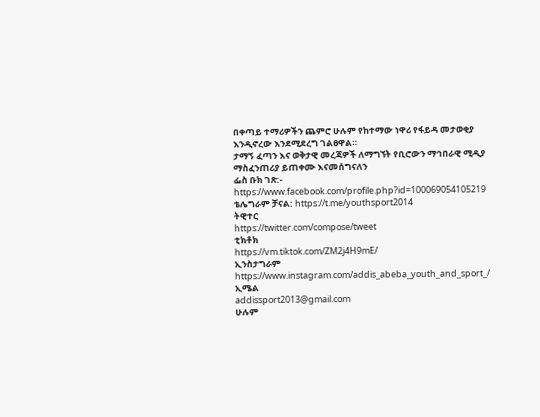በቀጣይ ተማሪዎችን ጨምሮ ሁሉም የከተማው ነዋሪ የፋይዳ መታወቂያ እንዲኖረው እንደሚደረግ ገልፀዋል።
ታማኝ ፈጣን እና ወቅታዊ መረጃዎች ለማግኘት የቢሮውን ማኅበራዊ ሚዲያ ማስፈንጠሪያ ይጠቀሙ እናመሰግናለን
ፌስ ቡክ ገጽ:- https://www.facebook.com/profile.php?id=100069054105219
ቴሌግራም ቻናል: https://t.me/youthsport2014
ትዊተር
https://twitter.com/compose/tweet
ቲክቶክ
https://vm.tiktok.com/ZM2j4H9mE/
ኢንስታግራም
https://www.instagram.com/addis_abeba_youth_and_sport_/
ኢሜል
addissport2013@gmail.com
ሁሉም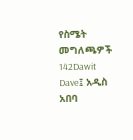የስሜት መግለጫዎች
142Dawit Dave፤ አዲስ አበባ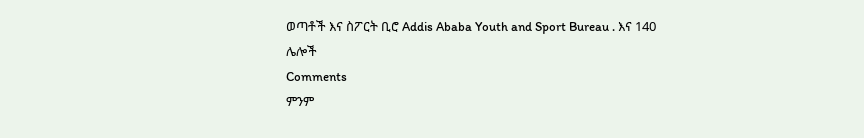ወጣቶች እና ስፖርት ቢሮ Addis Ababa Youth and Sport Bureau . እና 140 ሌሎች
Comments
ምንም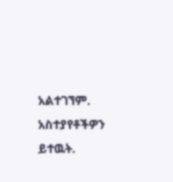አልተገኘም.
አስተያየቶችዎን ይተዉት.